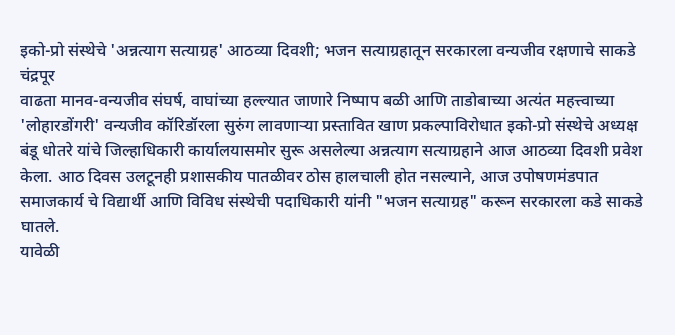इको-प्रो संस्थेचे 'अन्नत्याग सत्याग्रह' आठव्या दिवशी; भजन सत्याग्रहातून सरकारला वन्यजीव रक्षणाचे साकडे
चंद्रपूर
वाढता मानव-वन्यजीव संघर्ष, वाघांच्या हल्ल्यात जाणारे निष्पाप बळी आणि ताडोबाच्या अत्यंत महत्त्वाच्या 'लोहारडोंगरी' वन्यजीव कॉरिडॉरला सुरुंग लावणाऱ्या प्रस्तावित खाण प्रकल्पाविरोधात इको-प्रो संस्थेचे अध्यक्ष बंडू धोतरे यांचे जिल्हाधिकारी कार्यालयासमोर सुरू असलेल्या अन्नत्याग सत्याग्रहाने आज आठव्या दिवशी प्रवेश केला. आठ दिवस उलटूनही प्रशासकीय पातळीवर ठोस हालचाली होत नसल्याने, आज उपोषणमंडपात समाजकार्य चे विद्यार्थी आणि विविध संस्थेची पदाधिकारी यांनी "भजन सत्याग्रह" करून सरकारला कडे साकडे घातले.
यावेळी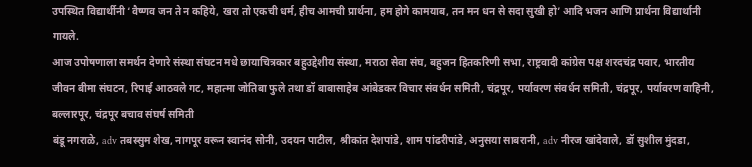उपस्थित विद्यार्थीनी ‘वैष्णव जन ते न कहिये, खरा तो एकची धर्म, हीच आमची प्रार्थना, हम होगे कामयाब, तन मन धन से सदा सुखी हो’ आदि भजन आणि प्रार्थना विद्यार्थानी गायले.
आज उपोषणाला समर्थन देणारे संस्था संघटन मधे छायाचित्रकार बहुउद्देशीय संस्था, मराठा सेवा संघ, बहुजन हितकरिणी सभा, राष्ट्रवादी कांग्रेस पक्ष शरदचंद्र पवार, भारतीय जीवन बीमा संघटन, रिपाई आठवले गट, महात्मा जोतिबा फुले तथा डॉ बाबासाहेब आंबेडकर विचार संवर्धन समिती, चंद्रपूर, पर्यावरण संवर्धन समिती, चंद्रपूर, पर्यावरण वाहिनी, बल्लारपूर, चंद्रपूर बचाव संघर्ष समिती
बंडू नगराळे, adv तबस्सुम शेख, नागपूर वरून स्वानंद सोनी, उदयन पाटील, श्रीकांत देशपांडे, शाम पांढरीपांडे, अनुसया साबरानी, adv नीरज खांदेवाले, डॉ सुशील मुंदडा,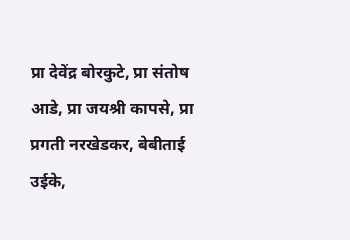प्रा देवेंद्र बोरकुटे, प्रा संतोष आडे, प्रा जयश्री कापसे, प्रा प्रगती नरखेडकर, बेबीताई उईके,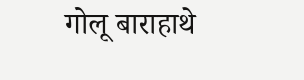गोलू बाराहाथे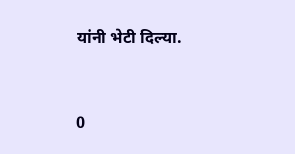यांनी भेटी दिल्या.


0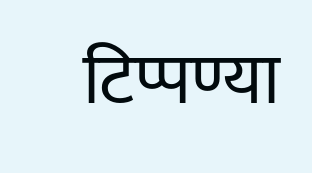टिप्पण्या